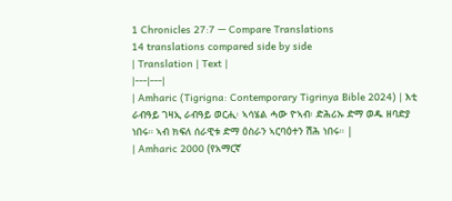1 Chronicles 27:7 — Compare Translations
14 translations compared side by side
| Translation | Text |
|---|---|
| Amharic (Tigrigna: Contemporary Tigrinya Bible 2024) | እቲ ራብዓይ ገዛኢ ራብዓይ ወርሒ፡ ኣሳሄል ሓው ዮኣብ፡ ድሕሪኡ ድማ ወዱ ዘባድያ ነበሩ። ኣብ ክፍለ ሰራዊቱ ድማ ዕስራን ኣርባዕተን ሽሕ ነበሩ። |
| Amharic 2000 (የአማርኛ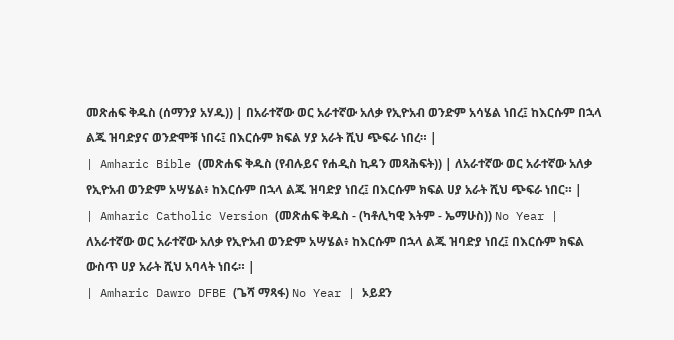መጽሐፍ ቅዱስ (ሰማንያ አሃዱ)) | በአራተኛው ወር አራተኛው አለቃ የኢዮአብ ወንድም አሳሄል ነበረ፤ ከእርሱም በኋላ ልጁ ዝባድያና ወንድሞቹ ነበሩ፤ በእርሱም ክፍል ሃያ አራት ሺህ ጭፍራ ነበረ። |
| Amharic Bible (መጽሐፍ ቅዱስ (የብሉይና የሐዲስ ኪዳን መጻሕፍት)) | ለአራተኛው ወር አራተኛው አለቃ የኢዮአብ ወንድም አሣሄል፥ ከእርሱም በኋላ ልጁ ዝባድያ ነበረ፤ በእርሱም ክፍል ሀያ አራት ሺህ ጭፍራ ነበር። |
| Amharic Catholic Version (መጽሐፍ ቅዱስ - (ካቶሊካዊ እትም - ኤማሁስ)) No Year | ለአራተኛው ወር አራተኛው አለቃ የኢዮአብ ወንድም አሣሄል፥ ከእርሱም በኋላ ልጁ ዝባድያ ነበረ፤ በእርሱም ክፍል ውስጥ ሀያ አራት ሺህ አባላት ነበሩ። |
| Amharic Dawro DFBE (ጌሻ ማጻፋ) No Year | ኦይደን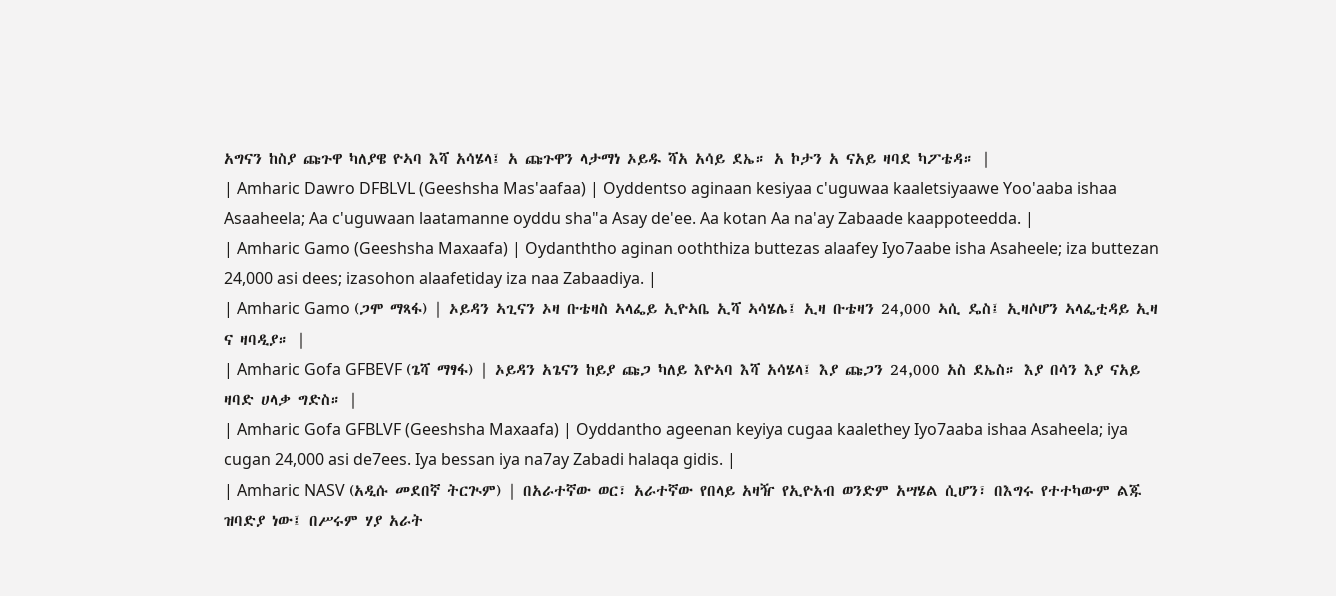አግናን ከስያ ጩጉዋ ካለያዌ ዮኣባ እሻ አሳሄላ፤ አ ጩጉዋን ላታማነ ኦይዱ ሻአ አሳይ ደኤ። አ ኮታን አ ናአይ ዛባደ ካፖቴዳ። |
| Amharic Dawro DFBLVL (Geeshsha Mas'aafaa) | Oyddentso aginaan kesiyaa c'uguwaa kaaletsiyaawe Yoo'aaba ishaa Asaaheela; Aa c'uguwaan laatamanne oyddu sha"a Asay de'ee. Aa kotan Aa na'ay Zabaade kaappoteedda. |
| Amharic Gamo (Geeshsha Maxaafa) | Oydanththo aginan ooththiza buttezas alaafey Iyo7aabe isha Asaheele; iza buttezan 24,000 asi dees; izasohon alaafetiday iza naa Zabaadiya. |
| Amharic Gamo (ጋሞ ማጻፋ) | ኦይዳን ኣጊናን ኦዛ ቡቴዛስ ኣላፌይ ኢዮኣቤ ኢሻ ኣሳሄሌ፤ ኢዛ ቡቴዛን 24,000 ኣሲ ዴስ፤ ኢዛሶሆን ኣላፌቲዳይ ኢዛ ና ዛባዲያ። |
| Amharic Gofa GFBEVF (ጌሻ ማፃፋ) | ኦይዳን አጌናን ከይያ ጩጋ ካለይ እዮኣባ እሻ አሳሄላ፤ እያ ጩጋን 24,000 አስ ደኤስ። እያ በሳን እያ ናአይ ዛባድ ሀላቃ ግድስ። |
| Amharic Gofa GFBLVF (Geeshsha Maxaafa) | Oyddantho ageenan keyiya cugaa kaalethey Iyo7aaba ishaa Asaheela; iya cugan 24,000 asi de7ees. Iya bessan iya na7ay Zabadi halaqa gidis. |
| Amharic NASV (አዲሱ መደበኛ ትርጒም) | በአራተኛው ወር፣ አራተኛው የበላይ አዛዥ የኢዮአብ ወንድም አሣሄል ሲሆን፣ በእግሩ የተተካውም ልጁ ዝባድያ ነው፤ በሥሩም ሃያ አራት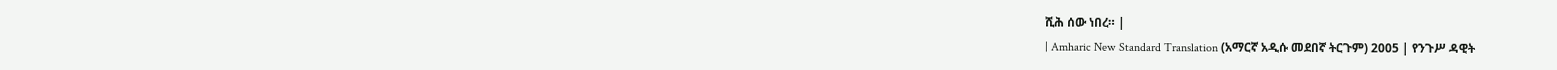ሺሕ ሰው ነበረ። |
| Amharic New Standard Translation (አማርኛ አዲሱ መደበኛ ትርጉም) 2005 | የንጉሥ ዳዊት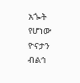አጐት የሆነው ዮናታን ብልኅ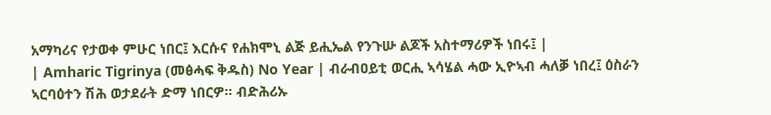አማካሪና የታወቀ ምሁር ነበር፤ እርሱና የሐክሞኒ ልጅ ይሒኤል የንጉሡ ልጆች አስተማሪዎች ነበሩ፤ |
| Amharic Tigrinya (መፅሓፍ ቅዱስ) No Year | ብራብዐይቲ ወርሒ ኣሳሄል ሓው ኢዮኣብ ሓለቓ ነበረ፤ ዕስራን ኣርባዕተን ሽሕ ወታደራት ድማ ነበርዎ። ብድሕሪኡ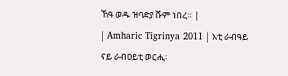ኸዓ ወዱ ዝባድያ ሹም ነበረ። |
| Amharic Tigrinya 2011 | እቲ ራብዓይ ናይ ራብዐይቲ ወርሒ፡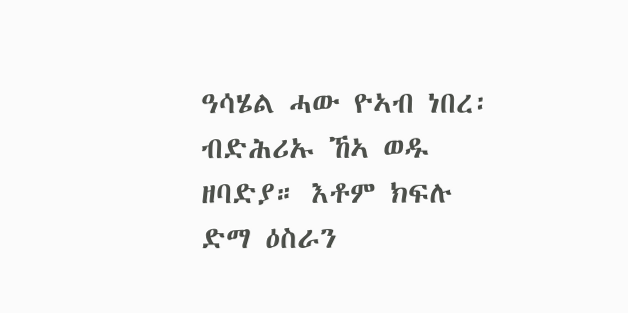ዓሳሄል ሓው ዮኣብ ነበረ፡ ብድሕሪኡ ኸኣ ወዱ ዘባድያ። እቶም ክፍሉ ድማ ዕስራን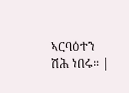ኣርባዕተን ሽሕ ነበሩ። |